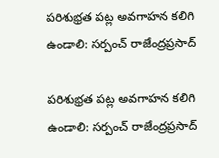పరిశుభ్రత పట్ల అవగాహన కలిగి ఉండాలి: సర్పంచ్ రాజేంద్రప్రసాద్

పరిశుభ్రత పట్ల అవగాహన కలిగి ఉండాలి: సర్పంచ్ రాజేంద్రప్రసాద్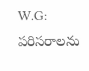W.G: పరిసరాలను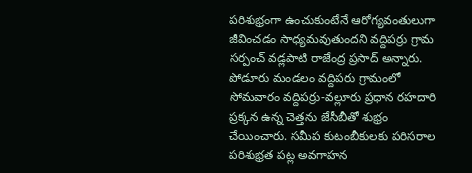పరిశుభ్రంగా ఉంచుకుంటేనే ఆరోగ్యవంతులుగా జీవించడం సాధ్యమవుతుందని వద్దిపర్రు గ్రామ సర్పంచ్ వడ్లపాటి రాజేంద్ర ప్రసాద్ అన్నారు. పోడూరు మండలం వద్దిపరు గ్రామంలో సోమవారం వద్దిపర్రు-వల్లూరు ప్రధాన రహదారి ప్రక్కన ఉన్న చెత్తను జేసీబీతో శుభ్రం చేయించారు. సమీప కుటంబీకులకు పరిసరాల పరిశుభ్రత పట్ల అవగాహన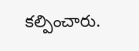కల్పించారు.